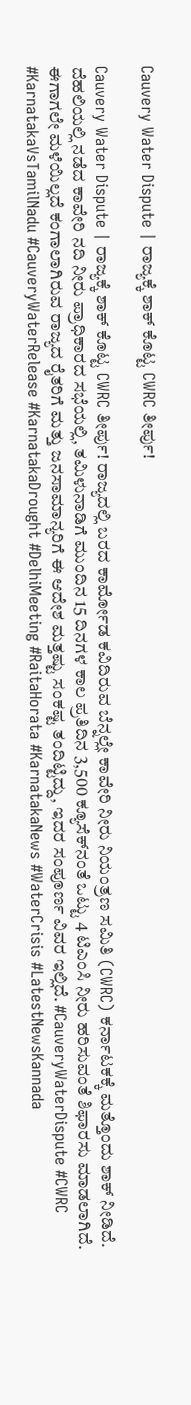Cauvery Water Dispute | ರಾಜ್ಯಕ್ಕೆ ಶಾಕ್ ಕೊಟ್ಟ CWRC ತೀರ್ಪು!

Cauvery Water Dispute | ರಾಜ್ಯಕ್ಕೆ ಶಾಕ್ ಕೊಟ್ಟ CWRC ತೀರ್ಪು! ರಾಜ್ಯದಲ್ಲಿ ಬರದ ಕಾರ್ಮೋಡ ಕವಿದಿರುವ ಬೆನ್ನಲ್ಲೇ ಕಾವೇರಿ ನೀರು ನಿಯಂತ್ರಣ ಸಮಿತಿ (CWRC) ಕರ್ನಾಟಕಕ್ಕೆ ಮತ್ತೊಂದು ಶಾಕ್ ನೀಡಿದೆ. ದೆಹಲಿಯಲ್ಲಿ ನಡೆದ ಕಾವೇರಿ ನದಿ ನೀರು ಪ್ರಾಧಿಕಾರದ ಸಭೆಯಲ್ಲಿ, ತಮಿಳುನಾಡಿಗೆ ಮುಂದಿನ 15 ದಿನಗಳ ಕಾಲ ಪ್ರತಿದಿನ 3,500 ಕ್ಯೂಸೆಕ್‌ನಂತೆ ಒಟ್ಟು 4 ಟಿಎಂಸಿ ನೀರು ಹರಿಸುವಂತೆ ಶಿಫಾರಸು ಮಾಡಲಾಗಿದೆ. ಈಗಾಗಲೇ ಮಳೆಯಿಲ್ಲದೆ ಕಂಗಾಲಾಗಿರುವ ರಾಜ್ಯದ ರೈತರಿಗೆ ಮತ್ತು ಜನಸಾಮಾನ್ಯರಿಗೆ ಈ ಆದೇಶ ಮತ್ತಷ್ಟು ಸಂಕಷ್ಟ ತಂದಿಟ್ಟಿದ್ದು, ಇದರ ಸಂಪೂರ್ಣ ವಿವರ ಇಲ್ಲಿದೆ. #CauveryWaterDispute #CWRC #KarnatakaVsTamilNadu #CauveryWaterRelease #KarnatakaDrought #DelhiMeeting #RaitaHorata #KarnatakaNews #WaterCrisis #LatestNewsKannada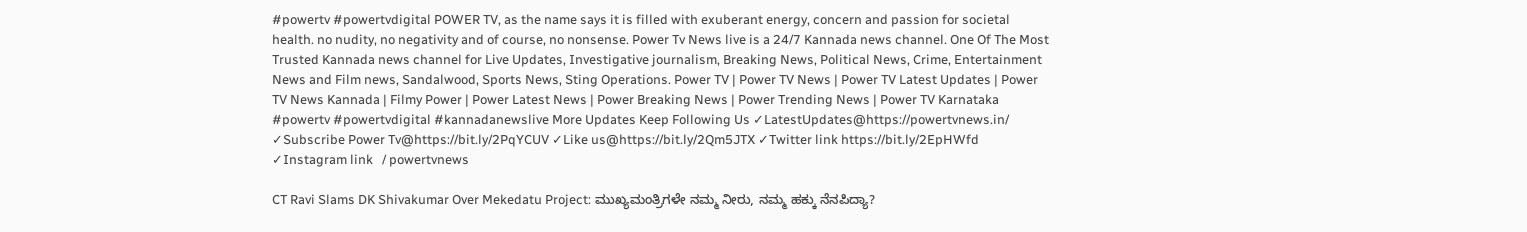#powertv #powertvdigital POWER TV, as the name says it is filled with exuberant energy, concern and passion for societal health. no nudity, no negativity and of course, no nonsense. Power Tv News live is a 24/7 Kannada news channel. One Of The Most Trusted Kannada news channel for Live Updates, Investigative journalism, Breaking News, Political News, Crime, Entertainment News and Film news, Sandalwood, Sports News, Sting Operations. Power TV | Power TV News | Power TV Latest Updates | Power TV News Kannada | Filmy Power | Power Latest News | Power Breaking News | Power Trending News | Power TV Karnataka #powertv #powertvdigital #kannadanewslive More Updates Keep Following Us ✓LatestUpdates@https://powertvnews.in/ ✓Subscribe Power Tv@https://bit.ly/2PqYCUV ✓Like us@https://bit.ly/2Qm5JTX ✓Twitter link https://bit.ly/2EpHWfd ✓Instagram link   / powertvnews

CT Ravi Slams DK Shivakumar Over Mekedatu Project: ಮುಖ್ಯಮಂತ್ರಿಗಳೇ ನಮ್ಮ ನೀರು, ನಮ್ಮ ಹಕ್ಕು ನೆನಪಿದ್ಯಾ?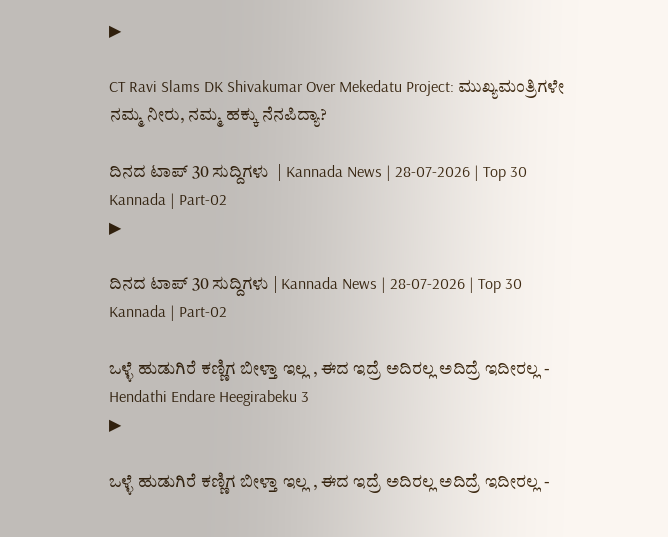▶

CT Ravi Slams DK Shivakumar Over Mekedatu Project: ಮುಖ್ಯಮಂತ್ರಿಗಳೇ ನಮ್ಮ ನೀರು, ನಮ್ಮ ಹಕ್ಕು ನೆನಪಿದ್ಯಾ?

ದಿನದ ಟಾಪ್ 30 ಸುದ್ದಿಗಳು  | Kannada News | 28-07-2026 | Top 30 Kannada | Part-02
▶

ದಿನದ ಟಾಪ್ 30 ಸುದ್ದಿಗಳು | Kannada News | 28-07-2026 | Top 30 Kannada | Part-02

ಒಳ್ಳೆ ಹುಡುಗಿರೆ ಕಣ್ಣಿಗ ಬೀಳ್ತಾ ಇಲ್ಲ , ಈದ ಇದ್ರೆ ಅದಿರಲ್ಲ ಅದಿದ್ರೆ ಇದೀರಲ್ಲ - Hendathi Endare Heegirabeku 3
▶

ಒಳ್ಳೆ ಹುಡುಗಿರೆ ಕಣ್ಣಿಗ ಬೀಳ್ತಾ ಇಲ್ಲ , ಈದ ಇದ್ರೆ ಅದಿರಲ್ಲ ಅದಿದ್ರೆ ಇದೀರಲ್ಲ -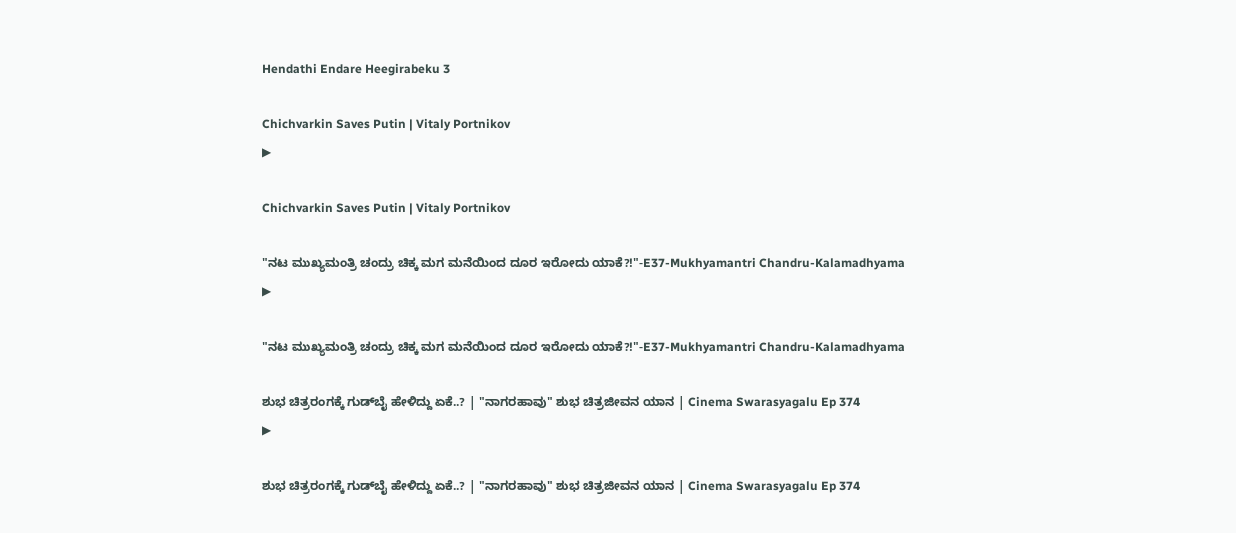Hendathi Endare Heegirabeku 3

Chichvarkin Saves Putin | Vitaly Portnikov
▶

Chichvarkin Saves Putin | Vitaly Portnikov

"ನಟ ಮುಖ್ಯಮಂತ್ರಿ ಚಂದ್ರು ಚಿಕ್ಕ ಮಗ ಮನೆಯಿಂದ ದೂರ ಇರೋದು ಯಾಕೆ?!"-E37-Mukhyamantri Chandru-Kalamadhyama
▶

"ನಟ ಮುಖ್ಯಮಂತ್ರಿ ಚಂದ್ರು ಚಿಕ್ಕ ಮಗ ಮನೆಯಿಂದ ದೂರ ಇರೋದು ಯಾಕೆ?!"-E37-Mukhyamantri Chandru-Kalamadhyama

ಶುಭ ಚಿತ್ರರಂಗಕ್ಕೆ ಗುಡ್‌ಬೈ ಹೇಳಿದ್ದು ಏಕೆ..? | "ನಾಗರಹಾವು" ಶುಭ ಚಿತ್ರಜೀವನ ಯಾನ | Cinema Swarasyagalu Ep 374
▶

ಶುಭ ಚಿತ್ರರಂಗಕ್ಕೆ ಗುಡ್‌ಬೈ ಹೇಳಿದ್ದು ಏಕೆ..? | "ನಾಗರಹಾವು" ಶುಭ ಚಿತ್ರಜೀವನ ಯಾನ | Cinema Swarasyagalu Ep 374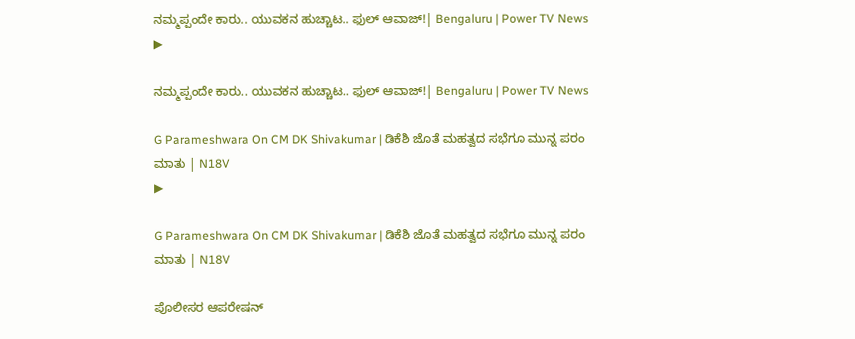ನಮ್ಮಪ್ಪಂದೇ ಕಾರು.. ಯುವಕನ ಹುಚ್ಚಾಟ.. ಫುಲ್ ಆವಾಜ್!| Bengaluru | Power TV News
▶

ನಮ್ಮಪ್ಪಂದೇ ಕಾರು.. ಯುವಕನ ಹುಚ್ಚಾಟ.. ಫುಲ್ ಆವಾಜ್!| Bengaluru | Power TV News

G Parameshwara On CM DK Shivakumar | ಡಿಕೆಶಿ ಜೊತೆ ಮಹತ್ವದ ಸಭೆಗೂ ಮುನ್ನ ಪರಂ ಮಾತು | N18V
▶

G Parameshwara On CM DK Shivakumar | ಡಿಕೆಶಿ ಜೊತೆ ಮಹತ್ವದ ಸಭೆಗೂ ಮುನ್ನ ಪರಂ ಮಾತು | N18V

ಪೊಲೀಸರ ಆಪರೇಷನ್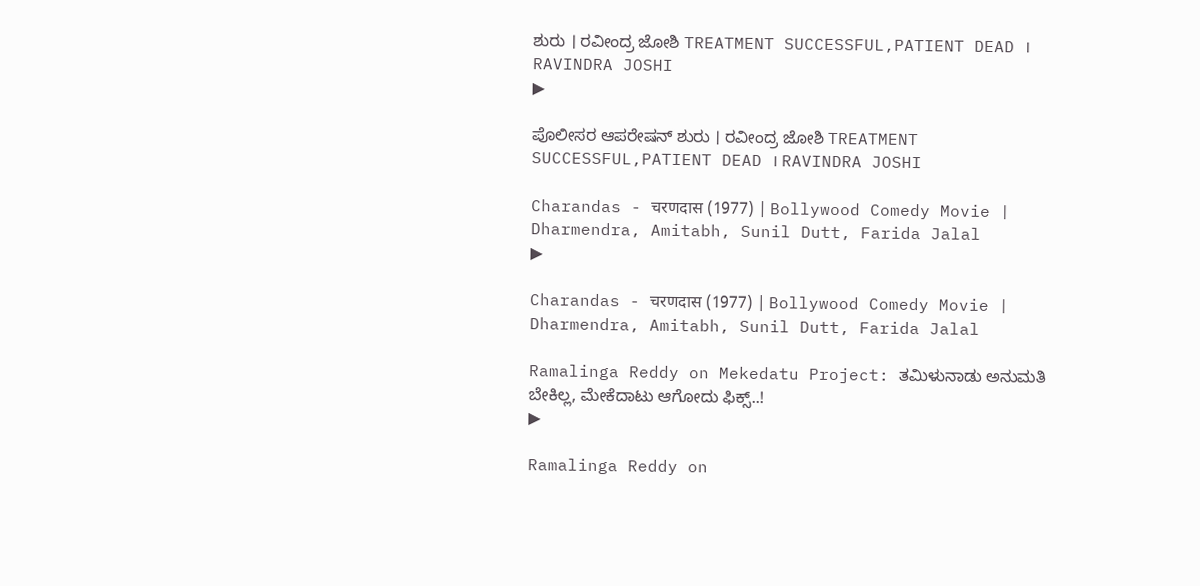ಶುರು । ರವೀಂದ್ರ ಜೋಶಿ TREATMENT SUCCESSFUL,PATIENT DEAD । RAVINDRA JOSHI
▶

ಪೊಲೀಸರ ಆಪರೇಷನ್ ಶುರು । ರವೀಂದ್ರ ಜೋಶಿ TREATMENT SUCCESSFUL,PATIENT DEAD । RAVINDRA JOSHI

Charandas - चरणदास (1977) | Bollywood Comedy Movie | Dharmendra, Amitabh, Sunil Dutt, Farida Jalal
▶

Charandas - चरणदास (1977) | Bollywood Comedy Movie | Dharmendra, Amitabh, Sunil Dutt, Farida Jalal

Ramalinga Reddy on Mekedatu Project: ತಮಿಳುನಾಡು ಅನುಮತಿ ಬೇಕಿಲ್ಲ, ಮೇಕೆದಾಟು ಆಗೋದು ಫಿಕ್ಸ್..!
▶

Ramalinga Reddy on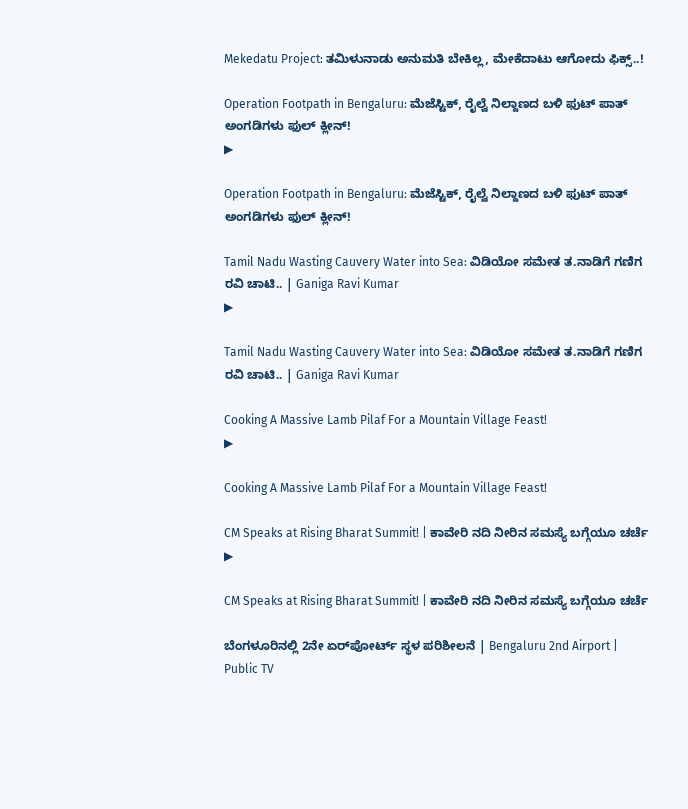Mekedatu Project: ತಮಿಳುನಾಡು ಅನುಮತಿ ಬೇಕಿಲ್ಲ, ಮೇಕೆದಾಟು ಆಗೋದು ಫಿಕ್ಸ್..!

Operation Footpath in Bengaluru: ಮೆಜೆಸ್ಟಿಕ್, ರೈಲ್ವೆ ನಿಲ್ದಾಣದ ಬಳಿ ಫುಟ್ ಪಾತ್ ಅಂಗಡಿಗಳು ಫುಲ್ ಕ್ಲೀನ್!
▶

Operation Footpath in Bengaluru: ಮೆಜೆಸ್ಟಿಕ್, ರೈಲ್ವೆ ನಿಲ್ದಾಣದ ಬಳಿ ಫುಟ್ ಪಾತ್ ಅಂಗಡಿಗಳು ಫುಲ್ ಕ್ಲೀನ್!

Tamil Nadu Wasting Cauvery Water into Sea: ವಿಡಿಯೋ ಸಮೇತ ತ.ನಾಡಿಗೆ ಗಣಿಗ ರವಿ ಚಾಟಿ.. | Ganiga Ravi Kumar
▶

Tamil Nadu Wasting Cauvery Water into Sea: ವಿಡಿಯೋ ಸಮೇತ ತ.ನಾಡಿಗೆ ಗಣಿಗ ರವಿ ಚಾಟಿ.. | Ganiga Ravi Kumar

Cooking A Massive Lamb Pilaf For a Mountain Village Feast!
▶

Cooking A Massive Lamb Pilaf For a Mountain Village Feast!

CM Speaks at Rising Bharat Summit! | ಕಾವೇರಿ ನದಿ ನೀರಿನ ಸಮಸ್ಯೆ ಬಗ್ಗೆಯೂ ಚರ್ಚೆ
▶

CM Speaks at Rising Bharat Summit! | ಕಾವೇರಿ ನದಿ ನೀರಿನ ಸಮಸ್ಯೆ ಬಗ್ಗೆಯೂ ಚರ್ಚೆ

ಬೆಂಗಳೂರಿನಲ್ಲಿ 2ನೇ ಏರ್‌ಪೋರ್ಟ್ ಸ್ಥಳ ಪರಿಶೀಲನೆ | Bengaluru 2nd Airport | Public TV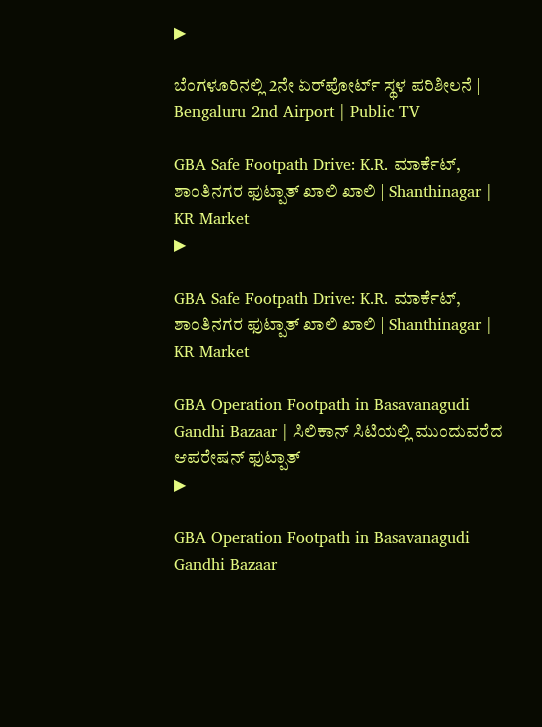▶

ಬೆಂಗಳೂರಿನಲ್ಲಿ 2ನೇ ಏರ್‌ಪೋರ್ಟ್ ಸ್ಥಳ ಪರಿಶೀಲನೆ | Bengaluru 2nd Airport | Public TV

GBA Safe Footpath Drive: K.R. ಮಾರ್ಕೆಟ್‌, ಶಾಂತಿನಗರ ಫುಟ್ಪಾತ್ ಖಾಲಿ ಖಾಲಿ | Shanthinagar | KR Market
▶

GBA Safe Footpath Drive: K.R. ಮಾರ್ಕೆಟ್‌, ಶಾಂತಿನಗರ ಫುಟ್ಪಾತ್ ಖಾಲಿ ಖಾಲಿ | Shanthinagar | KR Market

GBA Operation Footpath in Basavanagudi Gandhi Bazaar | ಸಿಲಿಕಾನ್ ಸಿಟಿಯಲ್ಲಿ ಮುಂದುವರೆದ ಆಪರೇಷನ್ ಫುಟ್ಪಾತ್
▶

GBA Operation Footpath in Basavanagudi Gandhi Bazaar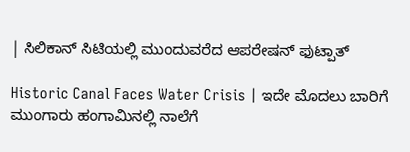| ಸಿಲಿಕಾನ್ ಸಿಟಿಯಲ್ಲಿ ಮುಂದುವರೆದ ಆಪರೇಷನ್ ಫುಟ್ಪಾತ್

Historic Canal Faces Water Crisis | ಇದೇ ಮೊದಲು ಬಾರಿಗೆ ಮುಂಗಾರು ಹಂಗಾಮಿನಲ್ಲಿ ನಾಲೆಗೆ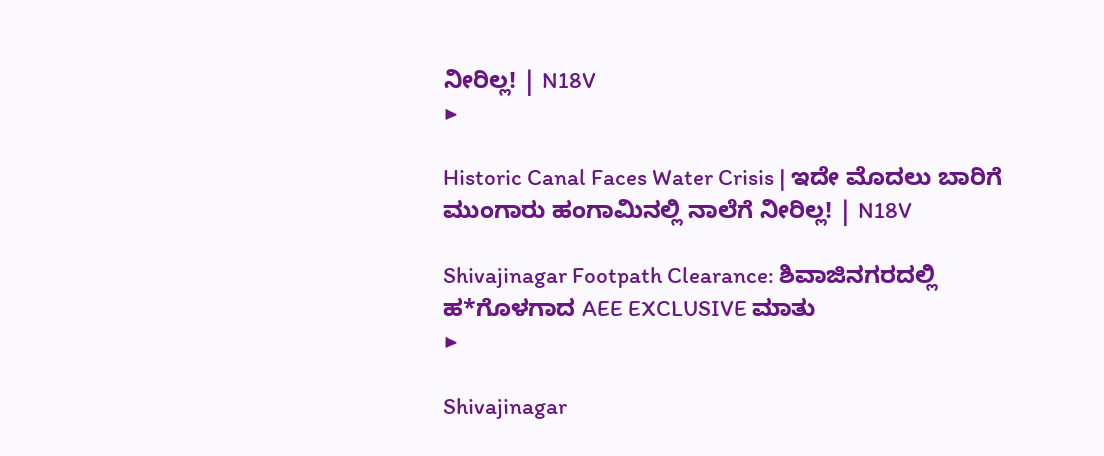ನೀರಿಲ್ಲ! | N18V
▶

Historic Canal Faces Water Crisis | ಇದೇ ಮೊದಲು ಬಾರಿಗೆ ಮುಂಗಾರು ಹಂಗಾಮಿನಲ್ಲಿ ನಾಲೆಗೆ ನೀರಿಲ್ಲ! | N18V

Shivajinagar Footpath Clearance: ಶಿವಾಜಿನಗರದಲ್ಲಿ ಹ*ಗೊಳಗಾದ AEE EXCLUSIVE ಮಾತು
▶

Shivajinagar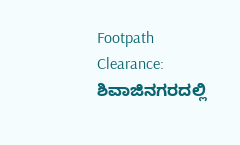Footpath Clearance: ಶಿವಾಜಿನಗರದಲ್ಲಿ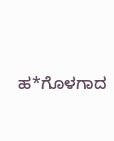ಹ*ಗೊಳಗಾದ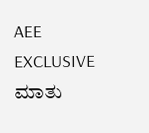AEE EXCLUSIVE ಮಾತು